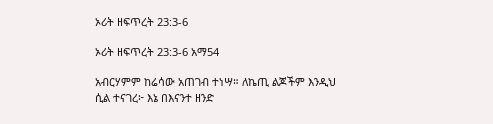ኦሪት ዘፍጥረት 23:3-6

ኦሪት ዘፍጥረት 23:3-6 አማ54

አብርሃምም ከሬሳው አጠገብ ተነሣ። ለኬጢ ልጆችም እንዲህ ሲል ተናገረ፦ እኔ በእናንተ ዘንድ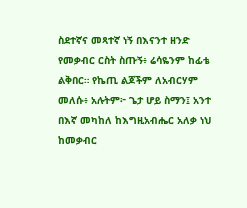ስደተኛና መጻተኛ ነኝ በእናንተ ዘንድ የመቃብር ርስት ስጡኝ፥ ሬሳዬንም ከፊቴ ልቅበር። የኬጢ ልጆችም ለአብርሃም መለሱ፥ አሉትም፦ ጌታ ሆይ ስማን፤ አንተ በእኛ መካከለ ከእግዚአብሔር አለቃ ነህ ከመቃብር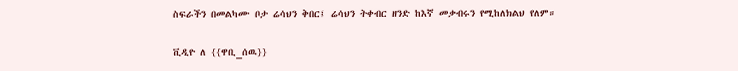ስፍራችን በመልካሙ ቦታ ሬሳህን ቅበር፤ ሬሳህን ትቀብር ዘንድ ከእኛ መቃብሩን የሚከለክልህ የለም።

ቪዲዮ ለ {{ዋቢ_ሰዉ}}